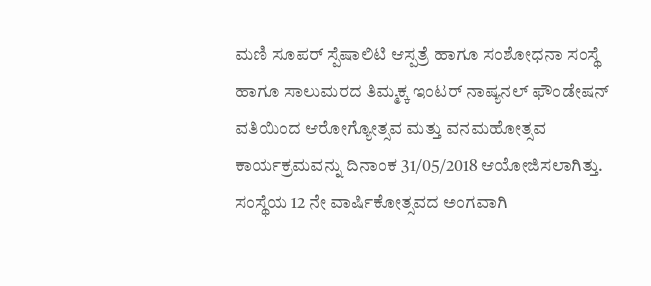ಮಣಿ ಸೂಪರ್ ಸ್ಪೆಷಾಲಿಟಿ ಆಸ್ಪತ್ರೆ ಹಾಗೂ ಸಂಶೋಧನಾ ಸಂಸ್ಥೆ ಹಾಗೂ ಸಾಲುಮರದ ತಿಮ್ಮಕ್ಕ ಇಂಟರ್ ನಾಷ್ಯನಲ್ ಫೌಂಡೇಷನ್ ವತಿಯಿಂದ ಆರೋಗ್ಯೋತ್ಸವ ಮತ್ತು ವನಮಹೋತ್ಸವ ಕಾರ್ಯಕ್ರಮವನ್ನು ದಿನಾಂಕ 31/05/2018 ಆಯೋಜಿಸಲಾಗಿತ್ತು. ಸಂಸ್ಥೆಯ 12 ನೇ ವಾರ್ಷಿಕೋತ್ಸವದ ಅಂಗವಾಗಿ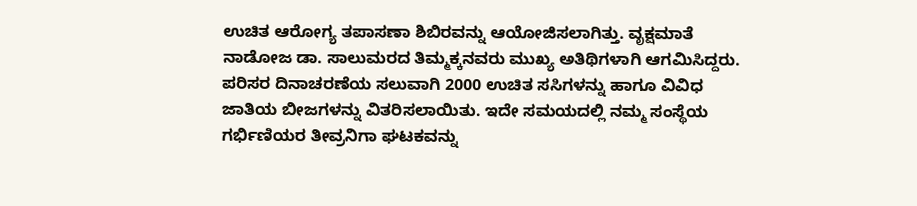ಉಚಿತ ಆರೋಗ್ಯ ತಪಾಸಣಾ ಶಿಬಿರವನ್ನು ಆಯೋಜಿಸಲಾಗಿತ್ತು. ವೃಕ್ಷಮಾತೆ ನಾಡೋಜ ಡಾ. ಸಾಲುಮರದ ತಿಮ್ಮಕ್ಕನವರು ಮುಖ್ಯ ಅತಿಥಿಗಳಾಗಿ ಆಗಮಿಸಿದ್ದರು. ಪರಿಸರ ದಿನಾಚರಣೆಯ ಸಲುವಾಗಿ 2000 ಉಚಿತ ಸಸಿಗಳನ್ನು ಹಾಗೂ ವಿವಿಧ ಜಾತಿಯ ಬೀಜಗಳನ್ನು ವಿತರಿಸಲಾಯಿತು. ಇದೇ ಸಮಯದಲ್ಲಿ ನಮ್ಮ ಸಂಸ್ಥೆಯ ಗರ್ಭಿಣಿಯರ ತೀವ್ರನಿಗಾ ಘಟಕವನ್ನು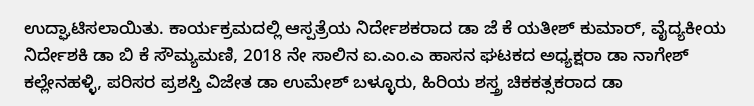ಉದ್ಘಾಟಿಸಲಾಯಿತು. ಕಾರ್ಯಕ್ರಮದಲ್ಲಿ ಆಸ್ಪತ್ರೆಯ ನಿರ್ದೇಶಕರಾದ ಡಾ ಜೆ ಕೆ ಯತೀಶ್ ಕುಮಾರ್, ವೈದ್ಯಕೀಯ ನಿರ್ದೇಶಕಿ ಡಾ ಬಿ ಕೆ ಸೌಮ್ಯಮಣಿ, 2018 ನೇ ಸಾಲಿನ ಐ.ಎಂ.ಎ ಹಾಸನ ಘಟಕದ ಅಧ್ಯಕ್ಷರಾ ಡಾ ನಾಗೇಶ್ ಕಲ್ಲೇನಹಳ್ಳಿ, ಪರಿಸರ ಪ್ರಶಸ್ತಿ ವಿಜೇತ ಡಾ ಉಮೇಶ್ ಬಳ್ಳೂರು, ಹಿರಿಯ ಶಸ್ತ್ರ ಚಿಕಕತ್ಸಕರಾದ ಡಾ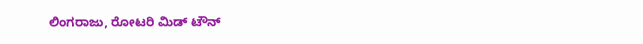ಲಿಂಗರಾಜು, ರೋಟರಿ ಮಿಡ್ ಟೌನ್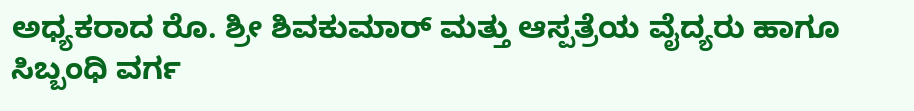ಅಧ್ಯಕರಾದ ರೊ. ಶ್ರೀ ಶಿವಕುಮಾರ್ ಮತ್ತು ಆಸ್ಪತ್ರೆಯ ವೈದ್ಯರು ಹಾಗೂ ಸಿಬ್ಬಂಧಿ ವರ್ಗ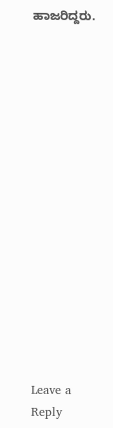ಹಾಜರಿದ್ದರು.
















Leave a Reply